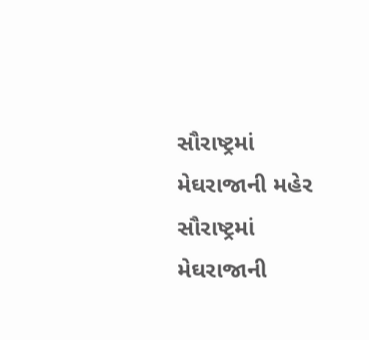સૌરાષ્ટ્રમાં મેઘરાજાની મહેર
સૌરાષ્ટ્રમાં મેઘરાજાની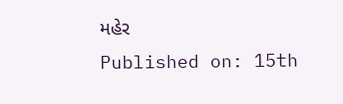મહેર
Published on: 15th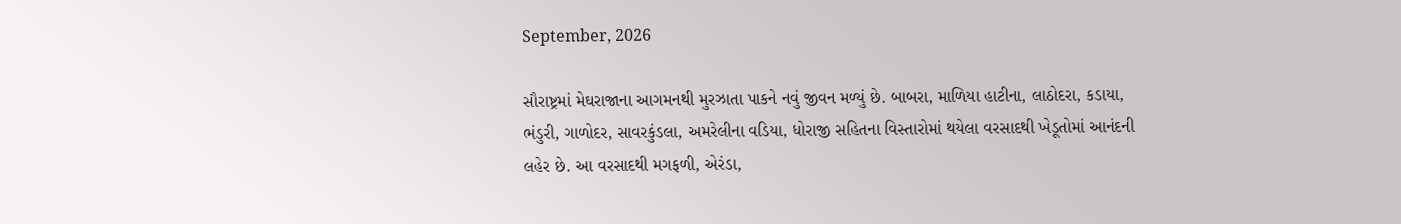September, 2026

સૌરાષ્ટ્રમાં મેઘરાજાના આગમનથી મુરઝાતા પાકને નવું જીવન મળ્યું છે. બાબરા, માળિયા હાટીના, લાઠોદરા, કડાયા, ભંડુરી, ગાળોદર, સાવરકુંડલા, અમરેલીના વડિયા, ધોરાજી સહિતના વિસ્તારોમાં થયેલા વરસાદથી ખેડૂતોમાં આનંદની લહેર છે. આ વરસાદથી મગફળી, એરંડા,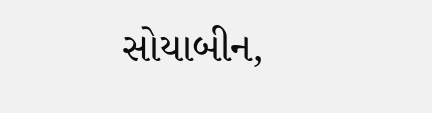સોયાબીન,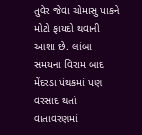તુવેર જેવા ચોમાસુ પાકને મોટો ફાયદો થવાની આશા છે. લાંબા સમયના વિરામ બાદ મેંદરડા પંથકમાં પણ વરસાદ થતાં વાતાવરણમાં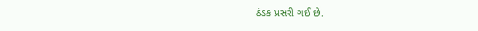ઠંડક પ્રસરી ગઈ છે.